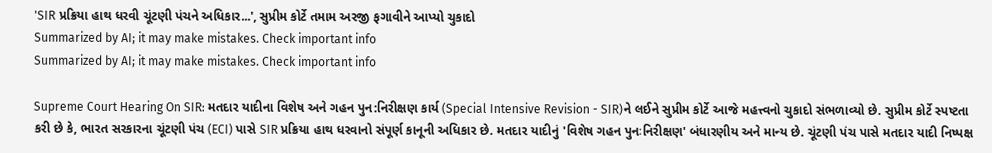'SIR પ્રક્રિયા હાથ ધરવી ચૂંટણી પંચને અધિકાર...', સુપ્રીમ કોર્ટે તમામ અરજી ફગાવીને આપ્યો ચુકાદો
Summarized by AI; it may make mistakes. Check important info
Summarized by AI; it may make mistakes. Check important info

Supreme Court Hearing On SIR: મતદાર યાદીના વિશેષ અને ગહન પુન:નિરીક્ષણ કાર્ય (Special Intensive Revision - SIR)ને લઈને સુપ્રીમ કોર્ટે આજે મહત્ત્વનો ચુકાદો સંભળાવ્યો છે. સુપ્રીમ કોર્ટે સ્પષ્ટતા કરી છે કે, ભારત સરકારના ચૂંટણી પંચ (ECI) પાસે SIR પ્રક્રિયા હાથ ધરવાનો સંપૂર્ણ કાનૂની અધિકાર છે. મતદાર યાદીનું 'વિશેષ ગહન પુનઃનિરીક્ષણ' બંધારણીય અને માન્ય છે. ચૂંટણી પંચ પાસે મતદાર યાદી નિષ્પક્ષ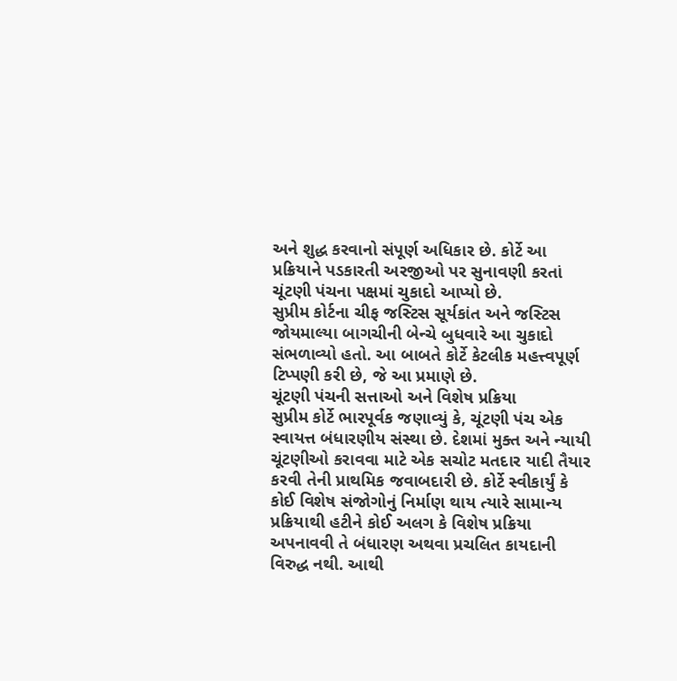અને શુદ્ધ કરવાનો સંપૂર્ણ અધિકાર છે. કોર્ટે આ પ્રક્રિયાને પડકારતી અરજીઓ પર સુનાવણી કરતાં ચૂંટણી પંચના પક્ષમાં ચુકાદો આપ્યો છે.
સુપ્રીમ કોર્ટના ચીફ જસ્ટિસ સૂર્યકાંત અને જસ્ટિસ જોયમાલ્યા બાગચીની બેન્ચે બુધવારે આ ચુકાદો સંભળાવ્યો હતો. આ બાબતે કોર્ટે કેટલીક મહત્ત્વપૂર્ણ ટિપ્પણી કરી છે, જે આ પ્રમાણે છે.
ચૂંટણી પંચની સત્તાઓ અને વિશેષ પ્રક્રિયા
સુપ્રીમ કોર્ટે ભારપૂર્વક જણાવ્યું કે, ચૂંટણી પંચ એક સ્વાયત્ત બંધારણીય સંસ્થા છે. દેશમાં મુક્ત અને ન્યાયી ચૂંટણીઓ કરાવવા માટે એક સચોટ મતદાર યાદી તૈયાર કરવી તેની પ્રાથમિક જવાબદારી છે. કોર્ટે સ્વીકાર્યું કે કોઈ વિશેષ સંજોગોનું નિર્માણ થાય ત્યારે સામાન્ય પ્રક્રિયાથી હટીને કોઈ અલગ કે વિશેષ પ્રક્રિયા અપનાવવી તે બંધારણ અથવા પ્રચલિત કાયદાની વિરુદ્ધ નથી. આથી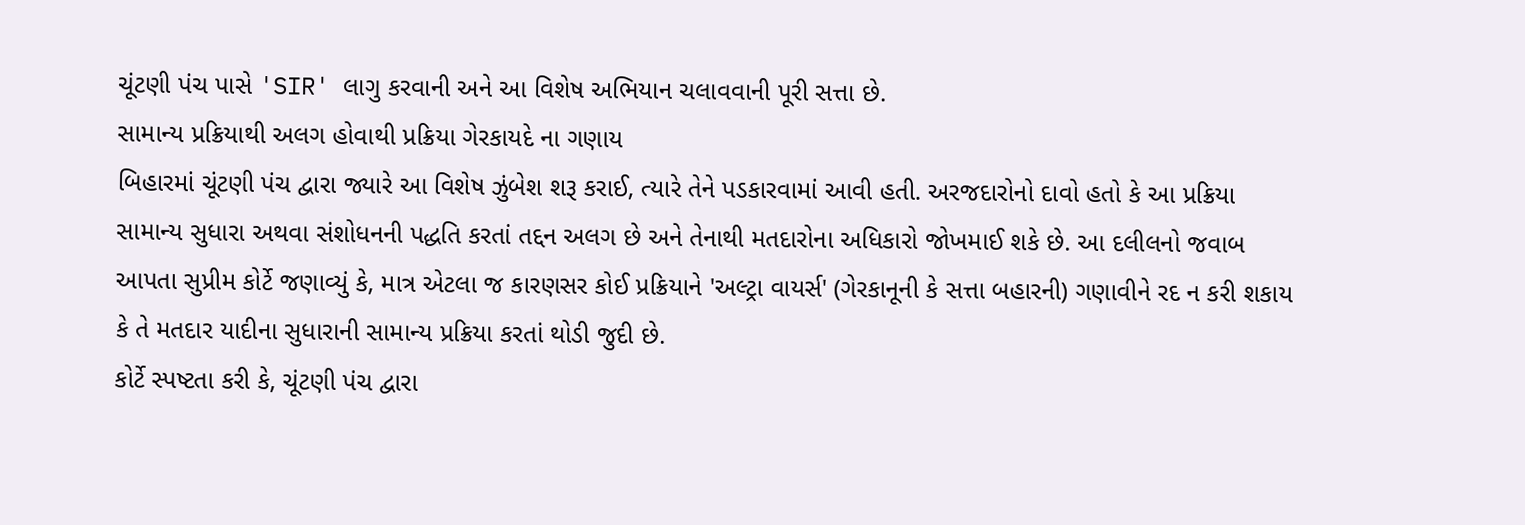ચૂંટણી પંચ પાસે 'SIR' લાગુ કરવાની અને આ વિશેષ અભિયાન ચલાવવાની પૂરી સત્તા છે.
સામાન્ય પ્રક્રિયાથી અલગ હોવાથી પ્રક્રિયા ગેરકાયદે ના ગણાય
બિહારમાં ચૂંટણી પંચ દ્વારા જ્યારે આ વિશેષ ઝુંબેશ શરૂ કરાઈ, ત્યારે તેને પડકારવામાં આવી હતી. અરજદારોનો દાવો હતો કે આ પ્રક્રિયા સામાન્ય સુધારા અથવા સંશોધનની પદ્ધતિ કરતાં તદ્દન અલગ છે અને તેનાથી મતદારોના અધિકારો જોખમાઈ શકે છે. આ દલીલનો જવાબ આપતા સુપ્રીમ કોર્ટે જણાવ્યું કે, માત્ર એટલા જ કારણસર કોઈ પ્રક્રિયાને 'અલ્ટ્રા વાયર્સ' (ગેરકાનૂની કે સત્તા બહારની) ગણાવીને રદ ન કરી શકાય કે તે મતદાર યાદીના સુધારાની સામાન્ય પ્રક્રિયા કરતાં થોડી જુદી છે.
કોર્ટે સ્પષ્ટતા કરી કે, ચૂંટણી પંચ દ્વારા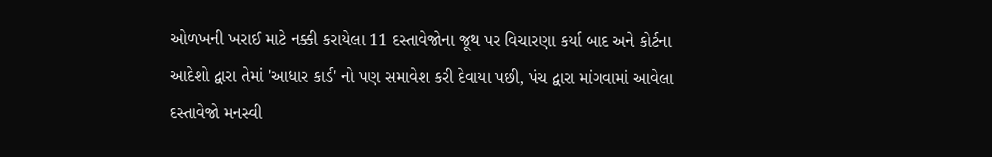ઓળખની ખરાઈ માટે નક્કી કરાયેલા 11 દસ્તાવેજોના જૂથ પર વિચારણા કર્યા બાદ અને કોર્ટના આદેશો દ્વારા તેમાં 'આધાર કાર્ડ' નો પણ સમાવેશ કરી દેવાયા પછી, પંચ દ્વારા માંગવામાં આવેલા દસ્તાવેજો મનસ્વી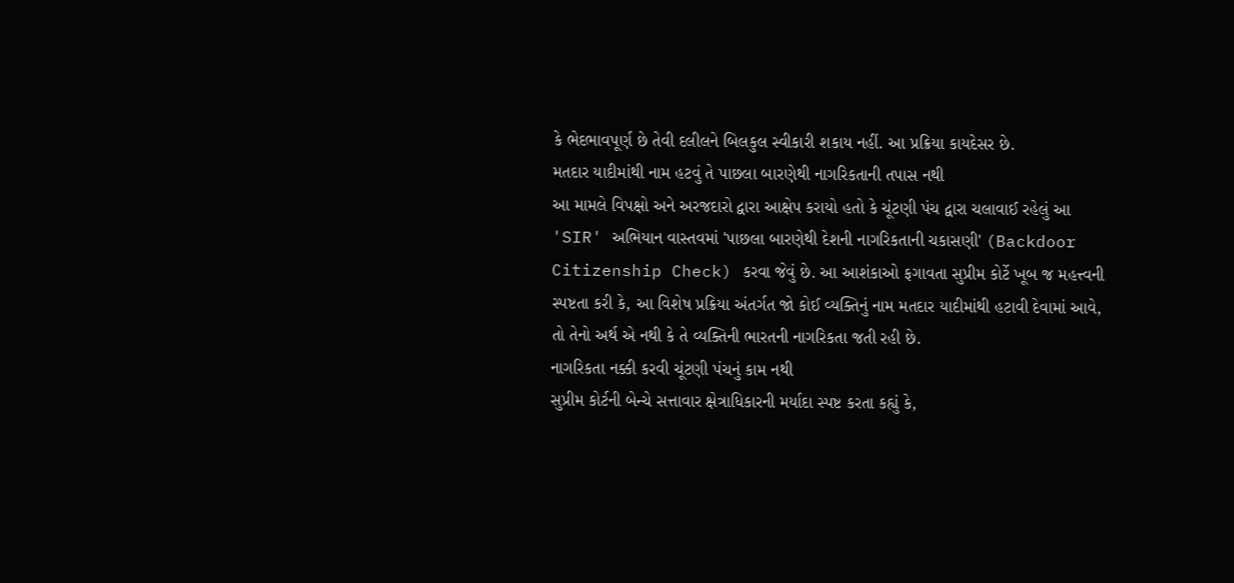કે ભેદભાવપૂર્ણ છે તેવી દલીલને બિલકુલ સ્વીકારી શકાય નહીં. આ પ્રક્રિયા કાયદેસર છે.
મતદાર યાદીમાંથી નામ હટવું તે પાછલા બારણેથી નાગરિકતાની તપાસ નથી
આ મામલે વિપક્ષો અને અરજદારો દ્વારા આક્ષેપ કરાયો હતો કે ચૂંટણી પંચ દ્વારા ચલાવાઈ રહેલું આ 'SIR' અભિયાન વાસ્તવમાં 'પાછલા બારણેથી દેશની નાગરિકતાની ચકાસણી' (Backdoor Citizenship Check) કરવા જેવું છે. આ આશંકાઓ ફગાવતા સુપ્રીમ કોર્ટે ખૂબ જ મહત્ત્વની સ્પષ્ટતા કરી કે, આ વિશેષ પ્રક્રિયા અંતર્ગત જો કોઈ વ્યક્તિનું નામ મતદાર યાદીમાંથી હટાવી દેવામાં આવે, તો તેનો અર્થ એ નથી કે તે વ્યક્તિની ભારતની નાગરિકતા જતી રહી છે.
નાગરિકતા નક્કી કરવી ચૂંટણી પંચનું કામ નથી
સુપ્રીમ કોર્ટની બેન્ચે સત્તાવાર ક્ષેત્રાધિકારની મર્યાદા સ્પષ્ટ કરતા કહ્યું કે,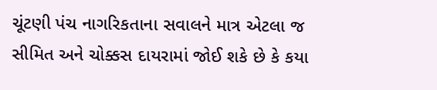ચૂંટણી પંચ નાગરિકતાના સવાલને માત્ર એટલા જ સીમિત અને ચોક્કસ દાયરામાં જોઈ શકે છે કે કયા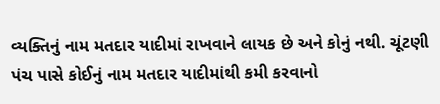વ્યક્તિનું નામ મતદાર યાદીમાં રાખવાને લાયક છે અને કોનું નથી. ચૂંટણી પંચ પાસે કોઈનું નામ મતદાર યાદીમાંથી કમી કરવાનો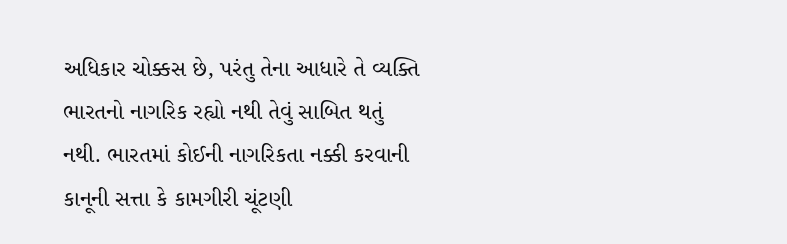અધિકાર ચોક્કસ છે, પરંતુ તેના આધારે તે વ્યક્તિ ભારતનો નાગરિક રહ્યો નથી તેવું સાબિત થતું નથી. ભારતમાં કોઈની નાગરિકતા નક્કી કરવાની કાનૂની સત્તા કે કામગીરી ચૂંટણી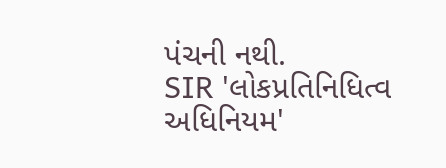પંચની નથી.
SIR 'લોકપ્રતિનિધિત્વ અધિનિયમ'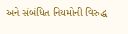અને સંબંધિત નિયમોની વિરુદ્ધ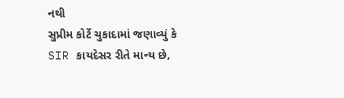નથી
સુપ્રીમ કોર્ટે ચુકાદામાં જણાવ્યું કે SIR કાયદેસર રીતે માન્ય છે,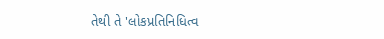તેથી તે 'લોકપ્રતિનિધિત્વ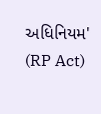અધિનિયમ' (RP Act)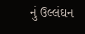નું ઉલ્લંઘન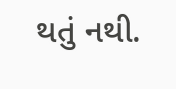થતું નથી.